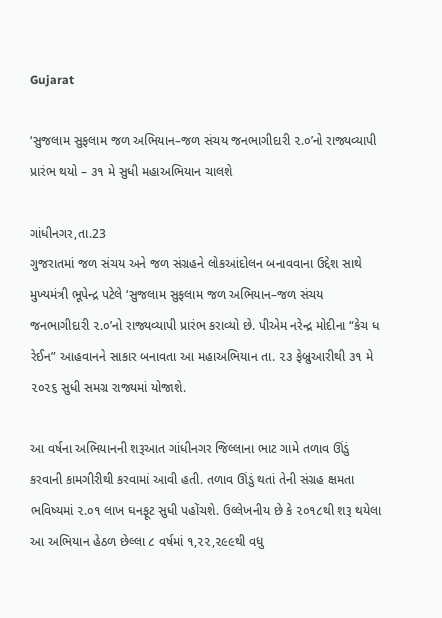Gujarat

‘સુજલામ સુફલામ જળ અભિયાન–જળ સંચય જનભાગીદારી ૨.૦’નો રાજ્યવ્યાપી પ્રારંભ થયો – ૩૧ મે સુધી મહાઅભિયાન ચાલશે

ગાંધીનગર,તા.23
ગુજરાતમાં જળ સંચય અને જળ સંગ્રહને લોકઆંદોલન બનાવવાના ઉદ્દેશ સાથે મુખ્યમંત્રી ભૂપેન્દ્ર પટેલે ‘સુજલામ સુફલામ જળ અભિયાન–જળ સંચય જનભાગીદારી ૨.૦’નો રાજ્યવ્યાપી પ્રારંભ કરાવ્યો છે. પીએમ નરેન્દ્ર મોદીના “કેચ ધ રેઈન” આહવાનને સાકાર બનાવતા આ મહાઅભિયાન તા. ૨૩ ફેબ્રુઆરીથી ૩૧ મે ૨૦૨૬ સુધી સમગ્ર રાજ્યમાં યોજાશે.

આ વર્ષના અભિયાનની શરૂઆત ગાંધીનગર જિલ્લાના ભાટ ગામે તળાવ ઊંડું કરવાની કામગીરીથી કરવામાં આવી હતી. તળાવ ઊંડું થતાં તેની સંગ્રહ ક્ષમતા ભવિષ્યમાં ૨.૦૧ લાખ ઘનફૂટ સુધી પહોંચશે. ઉલ્લેખનીય છે કે ૨૦૧૮થી શરૂ થયેલા આ અભિયાન હેઠળ છેલ્લા ૮ વર્ષમાં ૧,૨૨,૨૯૯થી વધુ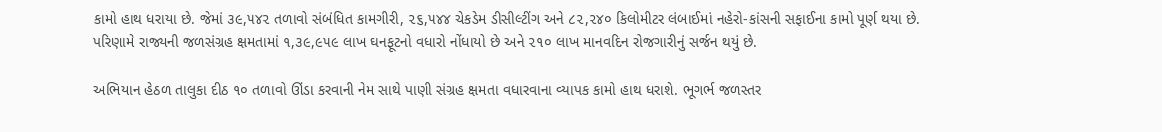કામો હાથ ધરાયા છે. જેમાં ૩૯,૫૪૨ તળાવો સંબંધિત કામગીરી, ૨૬,૫૪૪ ચેકડેમ ડીસીલ્ટીંગ અને ૮૨,૨૪૦ કિલોમીટર લંબાઈમાં નહેરો-કાંસની સફાઈના કામો પૂર્ણ થયા છે. પરિણામે રાજ્યની જળસંગ્રહ ક્ષમતામાં ૧,૩૯,૯૫૯ લાખ ઘનફૂટનો વધારો નોંધાયો છે અને ૨૧૦ લાખ માનવદિન રોજગારીનું સર્જન થયું છે.

અભિયાન હેઠળ તાલુકા દીઠ ૧૦ તળાવો ઊંડા કરવાની નેમ સાથે પાણી સંગ્રહ ક્ષમતા વધારવાના વ્યાપક કામો હાથ ધરાશે. ભૂગર્ભ જળસ્તર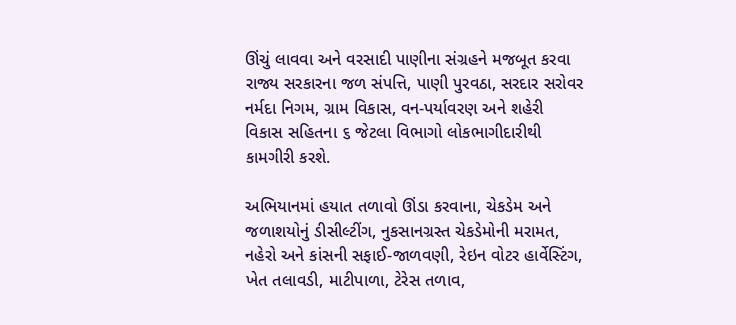ઊંચું લાવવા અને વરસાદી પાણીના સંગ્રહને મજબૂત કરવા રાજ્ય સરકારના જળ સંપત્તિ, પાણી પુરવઠા, સરદાર સરોવર નર્મદા નિગમ, ગ્રામ વિકાસ, વન-પર્યાવરણ અને શહેરી વિકાસ સહિતના ૬ જેટલા વિભાગો લોકભાગીદારીથી કામગીરી કરશે.

અભિયાનમાં હયાત તળાવો ઊંડા કરવાના, ચેકડેમ અને જળાશયોનું ડીસીલ્ટીંગ, નુકસાનગ્રસ્ત ચેકડેમોની મરામત, નહેરો અને કાંસની સફાઈ-જાળવણી, રેઇન વોટર હાર્વેસ્ટિંગ, ખેત તલાવડી, માટીપાળા, ટેરેસ તળાવ,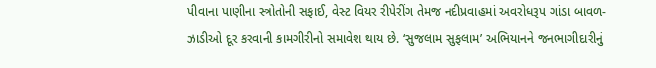પીવાના પાણીના સ્ત્રોતોની સફાઈ, વેસ્ટ વિયર રીપેરીંગ તેમજ નદીપ્રવાહમાં અવરોધરૂપ ગાંડા બાવળ-ઝાડીઓ દૂર કરવાની કામગીરીનો સમાવેશ થાય છે. ‘સુજલામ સુફલામ’ અભિયાનને જનભાગીદારીનું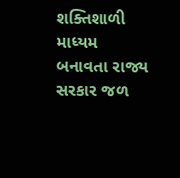શક્તિશાળી માધ્યમ બનાવતા રાજ્ય સરકાર જળ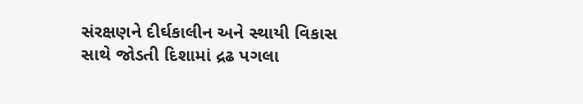સંરક્ષણને દીર્ઘકાલીન અને સ્થાયી વિકાસ સાથે જોડતી દિશામાં દ્રઢ પગલા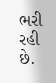ભરી રહી છે.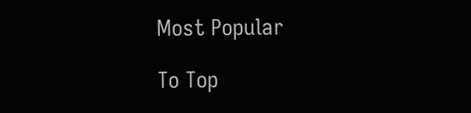Most Popular

To Top